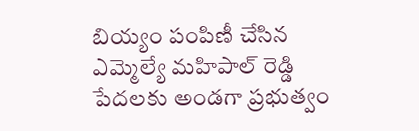బియ్యం పంపిణీ చేసిన ఎమ్మెల్యే మహిపాల్ రెడ్డి
పేదలకు అండగా ప్రభుత్వం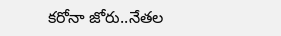కరోనా జోరు..నేతల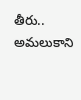తీరు..
అమలుకాని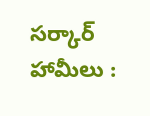సర్కార్ హామీలు :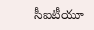సీఐటీయూ